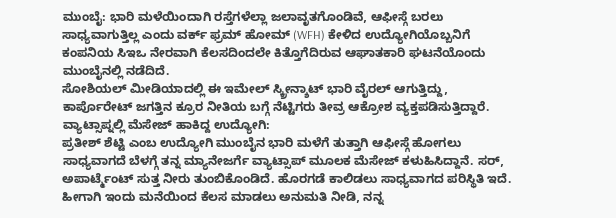ಮುಂಬೈ: ಭಾರಿ ಮಳೆಯಿಂದಾಗಿ ರಸ್ತೆಗಳೆಲ್ಲಾ ಜಲಾವೃತಗೊಂಡಿವೆ, ಆಫೀಸ್ಗೆ ಬರಲು ಸಾಧ್ಯವಾಗುತ್ತಿಲ್ಲ ಎಂದು ವರ್ಕ್ ಫ್ರಮ್ ಹೋಮ್ (WFH) ಕೇಳಿದ ಉದ್ಯೋಗಿಯೊಬ್ಬನಿಗೆ ಕಂಪನಿಯ ಸಿಇಒ ನೇರವಾಗಿ ಕೆಲಸದಿಂದಲೇ ಕಿತ್ತೊಗೆದಿರುವ ಆಘಾತಕಾರಿ ಘಟನೆಯೊಂದು ಮುಂಬೈನಲ್ಲಿ ನಡೆದಿದೆ.
ಸೋಶಿಯಲ್ ಮೀಡಿಯಾದಲ್ಲಿ ಈ ಇಮೇಲ್ ಸ್ಕ್ರೀನ್ಶಾಟ್ ಭಾರಿ ವೈರಲ್ ಆಗುತ್ತಿದ್ದು, ಕಾರ್ಪೊರೇಟ್ ಜಗತ್ತಿನ ಕ್ರೂರ ನೀತಿಯ ಬಗ್ಗೆ ನೆಟ್ಟಿಗರು ತೀವ್ರ ಆಕ್ರೋಶ ವ್ಯಕ್ತಪಡಿಸುತ್ತಿದ್ದಾರೆ.
ವ್ಯಾಟ್ಸಾಪ್ನಲ್ಲಿ ಮೆಸೇಜ್ ಹಾಕಿದ್ದ ಉದ್ಯೋಗಿ:
ಪ್ರತೀಶ್ ಶೆಟ್ಟಿ ಎಂಬ ಉದ್ಯೋಗಿ ಮುಂಬೈನ ಭಾರಿ ಮಳೆಗೆ ತುತ್ತಾಗಿ ಆಫೀಸ್ಗೆ ಹೋಗಲು ಸಾಧ್ಯವಾಗದೆ ಬೆಳಗ್ಗೆ ತನ್ನ ಮ್ಯಾನೇಜರ್ಗೆ ವ್ಯಾಟ್ಸಾಪ್ ಮೂಲಕ ಮೆಸೇಜ್ ಕಳುಹಿಸಿದ್ದಾನೆ. ಸರ್, ಅಪಾರ್ಟ್ಮೆಂಟ್ ಸುತ್ತ ನೀರು ತುಂಬಿಕೊಂಡಿದೆ. ಹೊರಗಡೆ ಕಾಲಿಡಲು ಸಾಧ್ಯವಾಗದ ಪರಿಸ್ಥಿತಿ ಇದೆ. ಹೀಗಾಗಿ ಇಂದು ಮನೆಯಿಂದ ಕೆಲಸ ಮಾಡಲು ಅನುಮತಿ ನೀಡಿ, ನನ್ನ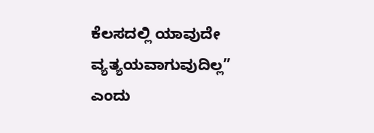ಕೆಲಸದಲ್ಲಿ ಯಾವುದೇ ವ್ಯತ್ಯಯವಾಗುವುದಿಲ್ಲ” ಎಂದು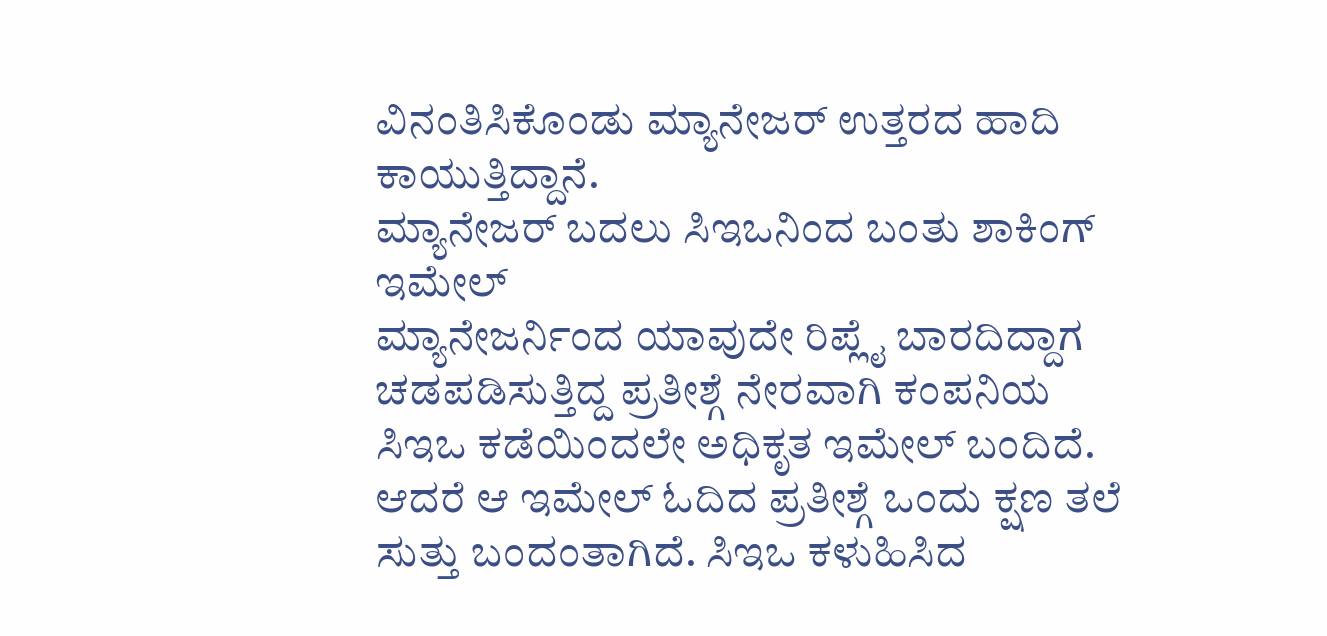ವಿನಂತಿಸಿಕೊಂಡು ಮ್ಯಾನೇಜರ್ ಉತ್ತರದ ಹಾದಿ ಕಾಯುತ್ತಿದ್ದಾನೆ.
ಮ್ಯಾನೇಜರ್ ಬದಲು ಸಿಇಒನಿಂದ ಬಂತು ಶಾಕಿಂಗ್ ಇಮೇಲ್
ಮ್ಯಾನೇಜರ್ನಿಂದ ಯಾವುದೇ ರಿಪ್ಲೈ ಬಾರದಿದ್ದಾಗ ಚಡಪಡಿಸುತ್ತಿದ್ದ ಪ್ರತೀಶ್ಗೆ ನೇರವಾಗಿ ಕಂಪನಿಯ ಸಿಇಒ ಕಡೆಯಿಂದಲೇ ಅಧಿಕೃತ ಇಮೇಲ್ ಬಂದಿದೆ. ಆದರೆ ಆ ಇಮೇಲ್ ಓದಿದ ಪ್ರತೀಶ್ಗೆ ಒಂದು ಕ್ಷಣ ತಲೆ ಸುತ್ತು ಬಂದಂತಾಗಿದೆ. ಸಿಇಒ ಕಳುಹಿಸಿದ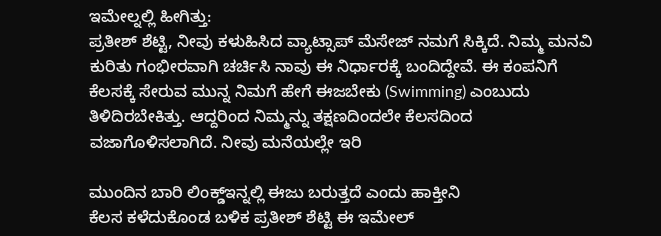ಇಮೇಲ್ನಲ್ಲಿ ಹೀಗಿತ್ತು:
ಪ್ರತೀಶ್ ಶೆಟ್ಟಿ, ನೀವು ಕಳುಹಿಸಿದ ವ್ಯಾಟ್ಸಾಪ್ ಮೆಸೇಜ್ ನಮಗೆ ಸಿಕ್ಕಿದೆ. ನಿಮ್ಮ ಮನವಿ ಕುರಿತು ಗಂಭೀರವಾಗಿ ಚರ್ಚಿಸಿ ನಾವು ಈ ನಿರ್ಧಾರಕ್ಕೆ ಬಂದಿದ್ದೇವೆ. ಈ ಕಂಪನಿಗೆ ಕೆಲಸಕ್ಕೆ ಸೇರುವ ಮುನ್ನ ನಿಮಗೆ ಹೇಗೆ ಈಜಬೇಕು (Swimming) ಎಂಬುದು ತಿಳಿದಿರಬೇಕಿತ್ತು. ಆದ್ದರಿಂದ ನಿಮ್ಮನ್ನು ತಕ್ಷಣದಿಂದಲೇ ಕೆಲಸದಿಂದ ವಜಾಗೊಳಿಸಲಾಗಿದೆ. ನೀವು ಮನೆಯಲ್ಲೇ ಇರಿ

ಮುಂದಿನ ಬಾರಿ ಲಿಂಕ್ಡ್ಇನ್ನಲ್ಲಿ ಈಜು ಬರುತ್ತದೆ ಎಂದು ಹಾಕ್ತೀನಿ
ಕೆಲಸ ಕಳೆದುಕೊಂಡ ಬಳಿಕ ಪ್ರತೀಶ್ ಶೆಟ್ಟಿ ಈ ಇಮೇಲ್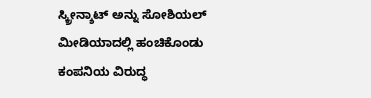ಸ್ಕ್ರೀನ್ಶಾಟ್ ಅನ್ನು ಸೋಶಿಯಲ್ ಮೀಡಿಯಾದಲ್ಲಿ ಹಂಚಿಕೊಂಡು ಕಂಪನಿಯ ವಿರುದ್ಧ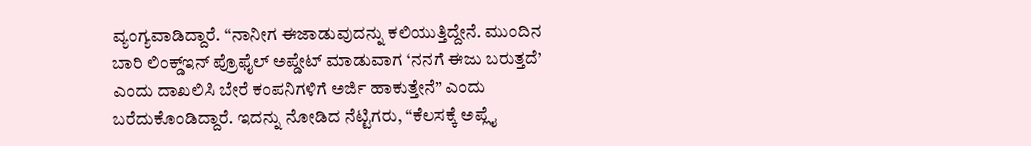ವ್ಯಂಗ್ಯವಾಡಿದ್ದಾರೆ. “ನಾನೀಗ ಈಜಾಡುವುದನ್ನು ಕಲಿಯುತ್ತಿದ್ದೇನೆ. ಮುಂದಿನ ಬಾರಿ ಲಿಂಕ್ಡ್ಇನ್ ಪ್ರೊಫೈಲ್ ಅಪ್ಡೇಟ್ ಮಾಡುವಾಗ ‘ನನಗೆ ಈಜು ಬರುತ್ತದೆ’ ಎಂದು ದಾಖಲಿಸಿ ಬೇರೆ ಕಂಪನಿಗಳಿಗೆ ಅರ್ಜಿ ಹಾಕುತ್ತೇನೆ” ಎಂದು ಬರೆದುಕೊಂಡಿದ್ದಾರೆ. ಇದನ್ನು ನೋಡಿದ ನೆಟ್ಟಿಗರು, “ಕೆಲಸಕ್ಕೆ ಅಪ್ಲೈ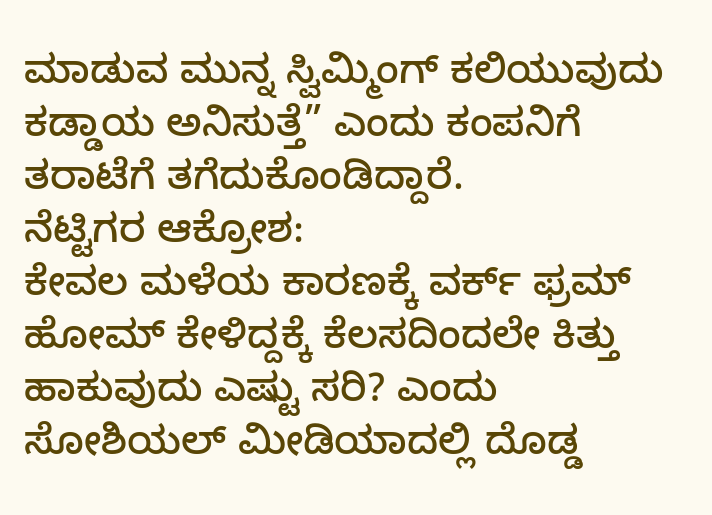ಮಾಡುವ ಮುನ್ನ ಸ್ವಿಮ್ಮಿಂಗ್ ಕಲಿಯುವುದು ಕಡ್ಡಾಯ ಅನಿಸುತ್ತೆ” ಎಂದು ಕಂಪನಿಗೆ ತರಾಟೆಗೆ ತಗೆದುಕೊಂಡಿದ್ದಾರೆ.
ನೆಟ್ಟಿಗರ ಆಕ್ರೋಶ:
ಕೇವಲ ಮಳೆಯ ಕಾರಣಕ್ಕೆ ವರ್ಕ್ ಫ್ರಮ್ ಹೋಮ್ ಕೇಳಿದ್ದಕ್ಕೆ ಕೆಲಸದಿಂದಲೇ ಕಿತ್ತು ಹಾಕುವುದು ಎಷ್ಟು ಸರಿ? ಎಂದು ಸೋಶಿಯಲ್ ಮೀಡಿಯಾದಲ್ಲಿ ದೊಡ್ಡ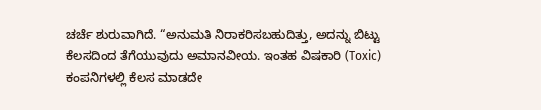ಚರ್ಚೆ ಶುರುವಾಗಿದೆ. “ಅನುಮತಿ ನಿರಾಕರಿಸಬಹುದಿತ್ತು, ಅದನ್ನು ಬಿಟ್ಟು ಕೆಲಸದಿಂದ ತೆಗೆಯುವುದು ಅಮಾನವೀಯ. ಇಂತಹ ವಿಷಕಾರಿ (Toxic) ಕಂಪನಿಗಳಲ್ಲಿ ಕೆಲಸ ಮಾಡದೇ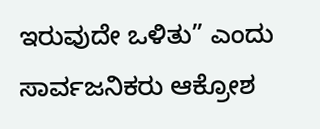ಇರುವುದೇ ಒಳಿತು” ಎಂದು ಸಾರ್ವಜನಿಕರು ಆಕ್ರೋಶ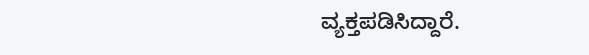ವ್ಯಕ್ತಪಡಿಸಿದ್ದಾರೆ.